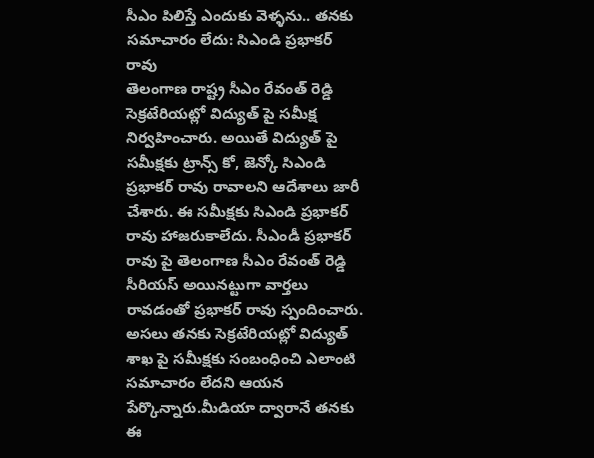సీఎం పిలిస్తే ఎందుకు వెళ్ళను.. తనకు సమాచారం లేదు: సిఎండి ప్రభాకర్ రావు
తెలంగాణ రాష్ట్ర సీఎం రేవంత్ రెడ్డి సెక్రటేరియట్లో విద్యుత్ పై సమీక్ష నిర్వహించారు. అయితే విద్యుత్ పై సమీక్షకు ట్రాన్స్ కో, జెన్కో సిఎండి ప్రభాకర్ రావు రావాలని ఆదేశాలు జారీ చేశారు. ఈ సమీక్షకు సిఎండి ప్రభాకర్ రావు హాజరుకాలేదు. సీఎండీ ప్రభాకర్ రావు పై తెలంగాణ సీఎం రేవంత్ రెడ్డి సీరియస్ అయినట్టుగా వార్తలు రావడంతో ప్రభాకర్ రావు స్పందించారు.
అసలు తనకు సెక్రటేరియట్లో విద్యుత్ శాఖ పై సమీక్షకు సంబంధించి ఎలాంటి సమాచారం లేదని ఆయన పేర్కొన్నారు.మీడియా ద్వారానే తనకు ఈ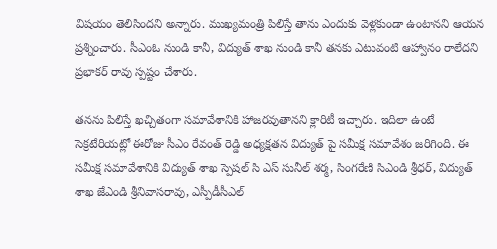విషయం తెలిసిందని అన్నారు. ముఖ్యమంత్రి పిలిస్తే తాను ఎందుకు వెళ్లకుండా ఉంటానని ఆయన ప్రశ్నించారు. సీఎంఓ నుండి కానీ, విద్యుత్ శాఖ నుండి కానీ తనకు ఎటువంటి ఆహ్వానం రాలేదని ప్రభాకర్ రావు స్పష్టం చేశారు.

తనను పిలిస్తే ఖచ్చితంగా సమావేశానికి హాజరవుతానని క్లారిటీ ఇచ్చారు. ఇదిలా ఉంటే సెక్రటేరియట్లో ఈరోజు సీఎం రేవంత్ రెడ్డి అధ్యక్షతన విద్యుత్ పై సమీక్ష సమావేశం జరిగింది. ఈ సమీక్ష సమావేశానికి విద్యుత్ శాఖ స్పెషల్ సి ఎస్ సునీల్ శర్మ, సింగరేణి సిఎండి శ్రీధర్, విద్యుత్ శాఖ జేఎండి శ్రీనివాసరావు, ఎస్పీడీసీఎల్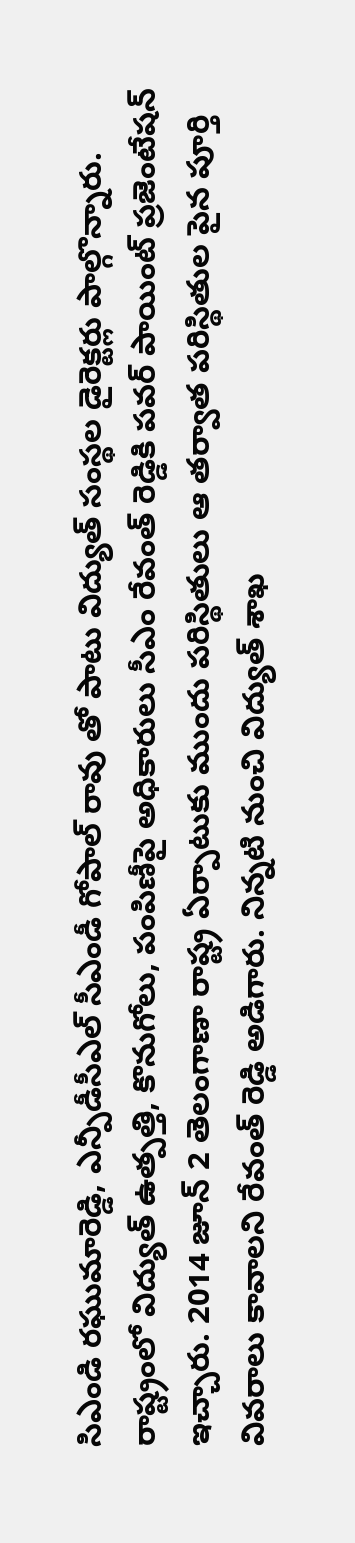సిఎండి రఘుమారెడ్డి, ఎన్పీడీసీఎల్ సీఎండీ గోపాల్ రావు తో పాటు విద్యుత్ సంస్థల డైరెక్టర్లు పాల్గొన్నారు.
రాష్ట్రంలో విద్యుత్ ఉత్పత్తి, కొనుగోలు, పంపిణీపై అధికారులు సీఎం రేవంత్ రెడ్డికి పవర్ పాయింట్ ప్రజెంటేషన్ ఇచ్చారు. 2014 జూన్ 2 తెలంగాణా రాష్ట్ర ఏర్పాటుకు ముందు పరిస్థితులు ఆ తర్వాత పరిస్థితుల పైన పూర్తి వివరాలు కావాలని రేవంత్ రెడ్డి అడిగారు. నిన్నటి నుంచి విద్యుత్ శాఖ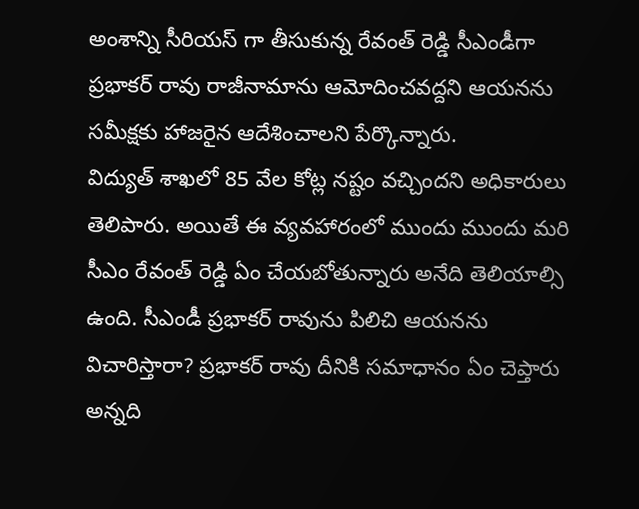అంశాన్ని సీరియస్ గా తీసుకున్న రేవంత్ రెడ్డి సీఎండీగా ప్రభాకర్ రావు రాజీనామాను ఆమోదించవద్దని ఆయనను సమీక్షకు హాజరైన ఆదేశించాలని పేర్కొన్నారు.
విద్యుత్ శాఖలో 85 వేల కోట్ల నష్టం వచ్చిందని అధికారులు తెలిపారు. అయితే ఈ వ్యవహారంలో ముందు ముందు మరి సీఎం రేవంత్ రెడ్డి ఏం చేయబోతున్నారు అనేది తెలియాల్సి ఉంది. సీఎండీ ప్రభాకర్ రావును పిలిచి ఆయనను విచారిస్తారా? ప్రభాకర్ రావు దీనికి సమాధానం ఏం చెప్తారు అన్నది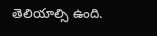తెలియాల్సి ఉంది.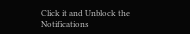Click it and Unblock the Notifications